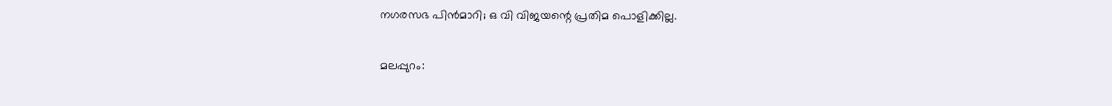നഗരസഭ പിന്‍മാറി; ഒ വി വിജയന്റെ പ്രതിമ പൊളിക്കില്ല.

മലപ്പുറം: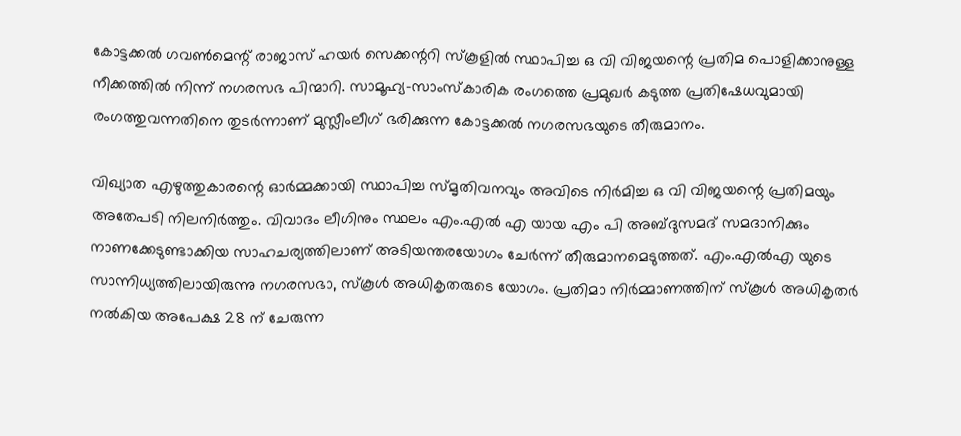കോട്ടക്കല്‍ ഗവണ്‍മെന്റ് രാജാസ് ഹയര്‍ സെക്കന്ററി സ്‌കൂളില്‍ സ്ഥാപിച്ച ഒ വി വിജയന്റെ പ്രതിമ പൊളിക്കാനുള്ള നീക്കത്തില്‍ നിന്ന് നഗരസഭ പിന്മാറി. സാമൂഹ്യ-സാംസ്‌കാരിക രംഗത്തെ പ്രമുഖര്‍ കടുത്ത പ്രതിഷേധവുമായി രംഗത്തുവന്നതിനെ തുടര്‍ന്നാണ് മുസ്ലീംലീഗ് ഭരിക്കുന്ന കോട്ടക്കല്‍ നഗരസഭയുടെ തീരുമാനം.

വിഖ്യാത എഴുത്തുകാരന്റെ ഓര്‍മ്മക്കായി സ്ഥാപിച്ച സ്മൃതിവനവും അവിടെ നിര്‍മിച്ച ഒ വി വിജയന്റെ പ്രതിമയും അതേപടി നിലനിര്‍ത്തും. വിവാദം ലീഗിനും സ്ഥലം എം.എല്‍ എ യായ എം പി അബ്ദുസമദ് സമദാനിക്കും നാണക്കേടുണ്ടാക്കിയ സാഹചര്യത്തിലാണ് അടിയന്തരയോഗം ചേര്‍ന്ന് തീരുമാനമെടുത്തത്. എം.എല്‍എ യുടെ സാന്നിധ്യത്തിലായിരുന്നു നഗരസഭാ, സ്‌കൂള്‍ അധികൃതരുടെ യോഗം. പ്രതിമാ നിര്‍മ്മാണത്തിന് സ്‌കൂള്‍ അധികൃതര്‍ നല്‍കിയ അപേക്ഷ 28 ന് ചേരുന്ന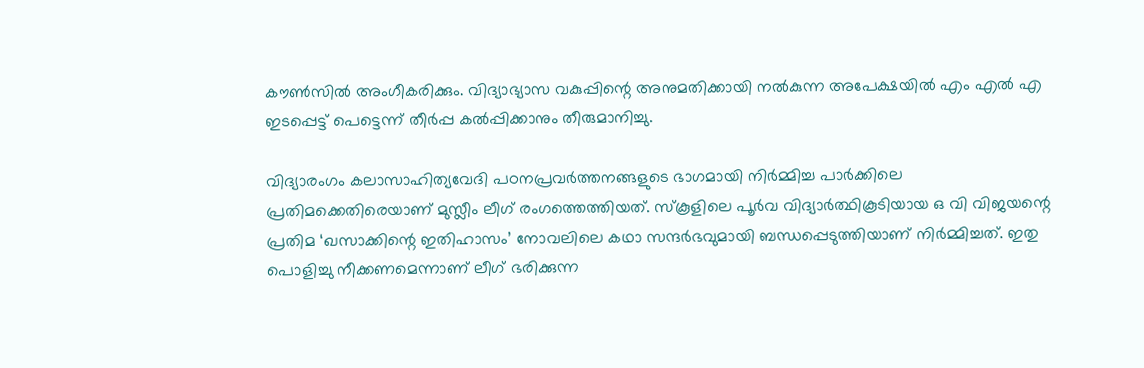കൗണ്‍സില്‍ അംഗീകരിക്കും. വിദ്യാഭ്യാസ വകുപ്പിന്റെ അനുമതിക്കായി നല്‍കുന്ന അപേക്ഷയില്‍ എം എല്‍ എ ഇടപ്പെട്ട് പെട്ടെന്ന് തീര്‍പ്പ കല്‍പ്പിക്കാനും തീരുമാനിച്ചു.

വിദ്യാരംഗം കലാസാഹിത്യവേദി പഠനപ്രവര്‍ത്തനങ്ങളുടെ ഭാഗമായി നിര്‍മ്മിച്ച പാര്‍ക്കിലെ പ്രതിമക്കെതിരെയാണ് മുസ്ലീം ലീഗ് രംഗത്തെത്തിയത്. സ്‌കൂളിലെ പൂര്‍വ വിദ്യാര്‍ത്ഥികൂടിയായ ഒ വി വിജയന്റെ പ്രതിമ ‘ഖസാക്കിന്റെ ഇതിഹാസം’ നോവലിലെ കഥാ സന്ദര്‍ഭവുമായി ബന്ധപ്പെടുത്തിയാണ് നിര്‍മ്മിച്ചത്. ഇതു പൊളിച്ചു നീക്കണമെന്നാണ് ലീഗ് ഭരിക്കുന്ന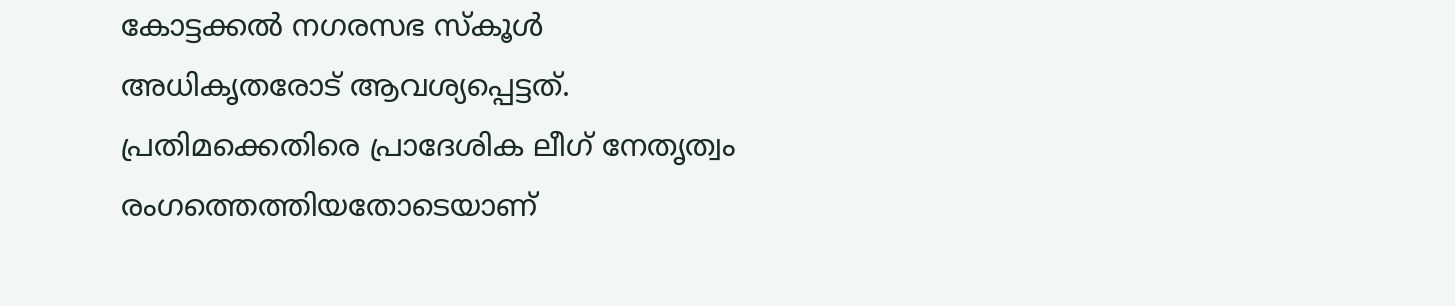കോട്ടക്കല്‍ നഗരസഭ സ്‌കൂള്‍ അധികൃതരോട് ആവശ്യപ്പെട്ടത്. പ്രതിമക്കെതിരെ പ്രാദേശിക ലീഗ് നേതൃത്വം രംഗത്തെത്തിയതോടെയാണ്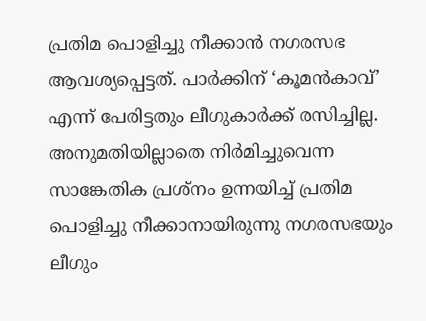പ്രതിമ പൊളിച്ചു നീക്കാന്‍ നഗരസഭ ആവശ്യപ്പെട്ടത്. പാര്‍ക്കിന് ‘കൂമന്‍കാവ്’ എന്ന് പേരിട്ടതും ലീഗുകാര്‍ക്ക് രസിച്ചില്ല. അനുമതിയില്ലാതെ നിര്‍മിച്ചുവെന്ന സാങ്കേതിക പ്രശ്‌നം ഉന്നയിച്ച് പ്രതിമ പൊളിച്ചു നീക്കാനായിരുന്നു നഗരസഭയും ലീഗും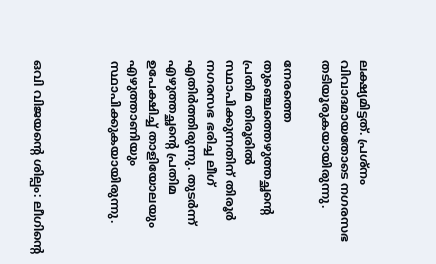ലക്ഷ്യമിട്ടത്. പ്രശ്‌നം വിവാദമായതോടെ നഗരസഭ തടിയൂരുകയായിരുന്നു.

നേരത്തെ തുഞ്ചെത്തെഴുത്തച്ഛന്റെ പ്രതിമ തിരൂരില്‍ സ്ഥാപിക്കുന്നതിന് തിരൂര്‍ നഗരസഭ ഭരിച്ച ലീഗ് എതിര്‍ത്തിരുന്നു. തുടര്‍ന്ന് എഴുത്തച്ഛന്റെ പ്രതിമ ഉപേക്ഷിച്ച് താളിയോലയും എഴുത്താണിയും സ്ഥാപിക്കുകയായിരുന്നു.



ഒവി വിജയന്റെ ശില്പം: ലീഗിന്റെ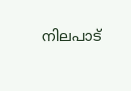നിലപാട്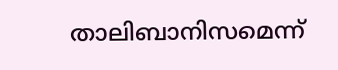താലിബാനിസമെന്ന്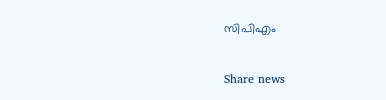സിപിഎം

Share news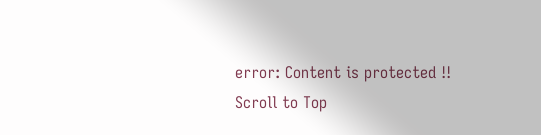error: Content is protected !!
Scroll to Top